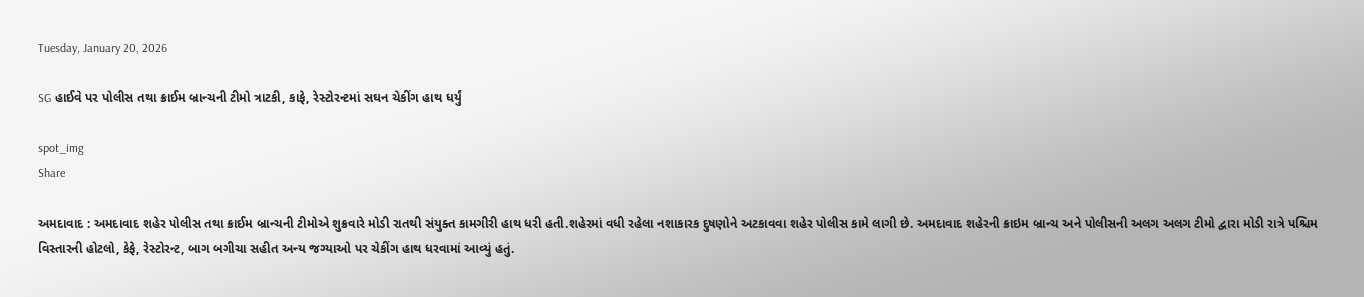Tuesday, January 20, 2026

SG હાઈવે પર પોલીસ તથા ક્રાઈમ બ્રાન્ચની ટીમો ત્રાટકી, કાફે, રેસ્ટોરન્ટમાં સઘન ચેકીંગ હાથ ધર્યું

spot_img
Share

અમદાવાદ : અમદાવાદ શહેર પોલીસ તથા ક્રાઈમ બ્રાન્ચની ટીમોએ શુક્રવારે મોડી રાતથી સંયુક્ત કામગીરી હાથ ધરી હતી.શહેરમાં વધી રહેલા નશાકારક દુષણોને અટકાવવા શહેર પોલીસ કામે લાગી છે. અમદાવાદ શહેરની ક્રાઇમ બ્રાન્ચ અને પોલીસની અલગ અલગ ટીમો દ્વારા મોડી રાત્રે પશ્ચિમ વિસ્તારની હોટલો, કેફે, રેસ્ટોરન્ટ, બાગ બગીચા સહીત અન્ય જગ્યાઓ પર ચેકીંગ હાથ ધરવામાં આવ્યું હતું.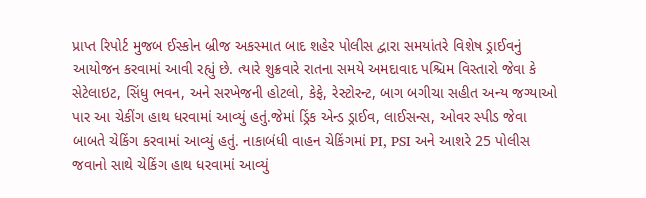પ્રાપ્ત રિપોર્ટ મુજબ ઈસ્કોન બ્રીજ અકસ્માત બાદ શહેર પોલીસ દ્વારા સમયાંતરે વિશેષ ડ્રાઈવનું આયોજન કરવામાં આવી રહ્યું છે. ત્યારે શુક્રવારે રાતના સમયે અમદાવાદ પશ્ચિમ વિસ્તારો જેવા કે સેટેલાઇટ, સિંધુ ભવન, અને સરખેજની હોટલો, કેફે, રેસ્ટોરન્ટ, બાગ બગીચા સહીત અન્ય જગ્યાઓ પાર આ ચેકીંગ હાથ ધરવામાં આવ્યું હતું.જેમાં ડ્રિંક એન્ડ ડ્રાઈવ, લાઈસન્સ, ઓવર સ્પીડ જેવા બાબતે ચેકિંગ કરવામાં આવ્યું હતું. નાકાબંધી વાહન ચેકિંગમાં PI, PSI અને આશરે 25 પોલીસ જવાનો સાથે ચેકિંગ હાથ ધરવામાં આવ્યું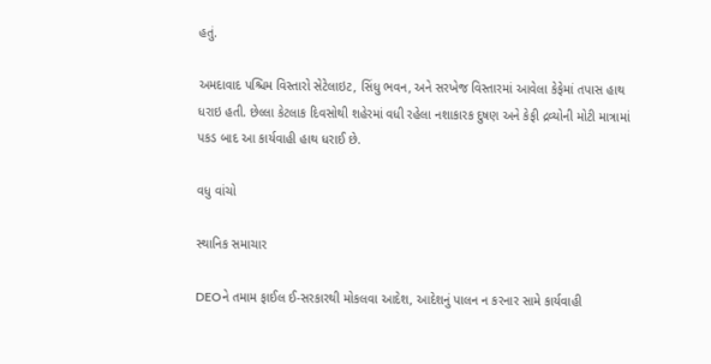હતું.

અમદાવાદ પશ્ચિમ વિસ્તારો સેટેલાઇટ, સિંધુ ભવન, અને સરખેજ વિસ્તારમાં આવેલા કેફેમાં તપાસ હાથ ધરાઇ હતી. છેલ્લા કેટલાક દિવસોથી શહેરમાં વધી રહેલા નશાકારક દુષણ અને કેફી દ્રવ્યોની મોટી માત્રામાં પકડ બાદ આ કાર્યવાહી હાથ ધરાઈ છે.

વધુ વાંચો

સ્થાનિક સમાચાર

DEOને તમામ ફાઈલ ઈ-સરકારથી મોકલવા આદેશ, આદેશનું પાલન ન કરનાર સામે કાર્યવાહી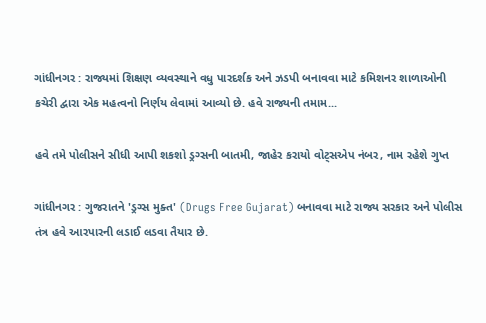ગાંધીનગર : રાજ્યમાં શિક્ષણ વ્યવસ્થાને વધુ પારદર્શક અને ઝડપી બનાવવા માટે કમિશનર શાળાઓની કચેરી દ્વારા એક મહત્વનો નિર્ણય લેવામાં આવ્યો છે. હવે રાજ્યની તમામ...

હવે તમે પોલીસને સીધી આપી શકશો ડ્રગ્સની બાતમી, જાહેર કરાયો વોટ્સએપ નંબર, નામ રહેશે ગુપ્ત

ગાંધીનગર : ગુજરાતને 'ડ્રગ્સ મુક્ત' (Drugs Free Gujarat) બનાવવા માટે રાજ્ય સરકાર અને પોલીસ તંત્ર હવે આરપારની લડાઈ લડવા તૈયાર છે.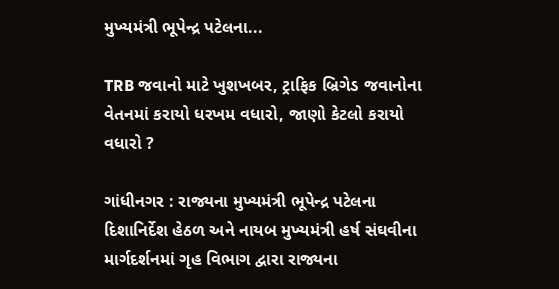મુખ્યમંત્રી ભૂપેન્દ્ર પટેલના...

TRB જવાનો માટે ખુશખબર, ટ્રાફિક બ્રિગેડ જવાનોના વેતનમાં કરાયો ધરખમ વધારો, જાણો કેટલો કરાયો વધારો ?

ગાંધીનગર : રાજ્યના મુખ્યમંત્રી ભૂપેન્દ્ર પટેલના દિશાનિર્દેશ હેઠળ અને નાયબ મુખ્યમંત્રી હર્ષ સંઘવીના માર્ગદર્શનમાં ગૃહ વિભાગ દ્વારા રાજ્યના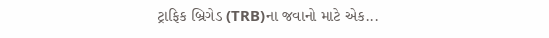ટ્રાફિક બ્રિગેડ (TRB)ના જવાનો માટે એક...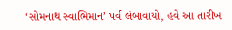‘સોમનાથ સ્વાભિમાન’ પર્વ લંબાવાયો, હવે આ તારીખ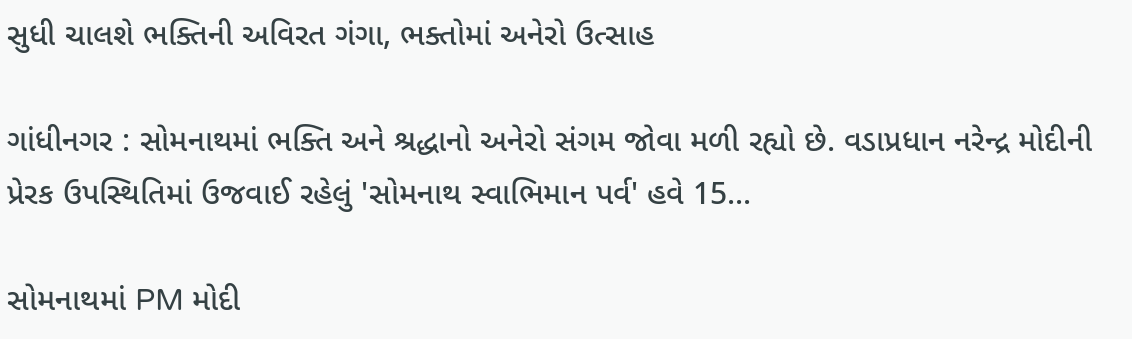સુધી ચાલશે ભક્તિની અવિરત ગંગા, ભક્તોમાં અનેરો ઉત્સાહ

ગાંધીનગર : સોમનાથમાં ભક્તિ અને શ્રદ્ધાનો અનેરો સંગમ જોવા મળી રહ્યો છે. વડાપ્રધાન નરેન્દ્ર મોદીની પ્રેરક ઉપસ્થિતિમાં ઉજવાઈ રહેલું 'સોમનાથ સ્વાભિમાન પર્વ' હવે 15...

સોમનાથમાં PM મોદી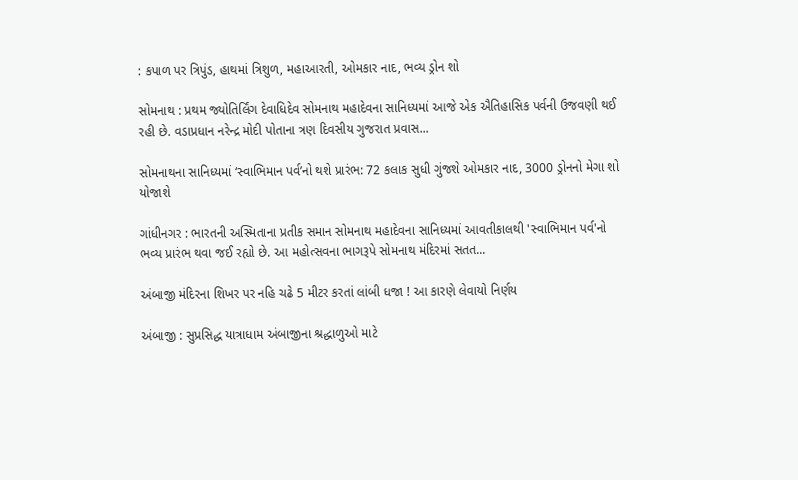: કપાળ પર ત્રિપુંડ, હાથમાં ત્રિશુળ, મહાઆરતી, ઓમકાર નાદ, ભવ્ય ડ્રોન શો

સોમનાથ : પ્રથમ જ્યોતિર્લિંગ દેવાધિદેવ સોમનાથ મહાદેવના સાનિધ્યમાં આજે એક ઐતિહાસિક પર્વની ઉજવણી થઈ રહી છે. વડાપ્રધાન નરેન્દ્ર મોદી પોતાના ત્રણ દિવસીય ગુજરાત પ્રવાસ...

સોમનાથના સાનિધ્યમાં ‘સ્વાભિમાન પર્વ’નો થશે પ્રારંભ: 72 કલાક સુધી ગુંજશે ઓમકાર નાદ, 3000 ડ્રોનનો મેગા શો યોજાશે

ગાંધીનગર : ભારતની અસ્મિતાના પ્રતીક સમાન સોમનાથ મહાદેવના સાનિધ્યમાં આવતીકાલથી 'સ્વાભિમાન પર્વ'નો ભવ્ય પ્રારંભ થવા જઈ રહ્યો છે. આ મહોત્સવના ભાગરૂપે સોમનાથ મંદિરમાં સતત...

અંબાજી મંદિરના શિખર પર નહિ ચઢે 5 મીટર કરતાં લાંબી ધજા ! આ કારણે લેવાયો નિર્ણય

અંબાજી : સુપ્રસિદ્ધ યાત્રાધામ અંબાજીના શ્રદ્ધાળુઓ માટે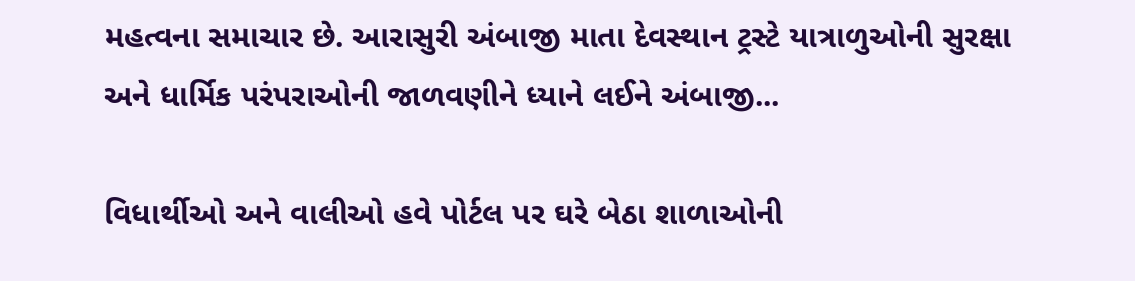મહત્વના સમાચાર છે. આરાસુરી અંબાજી માતા દેવસ્થાન ટ્રસ્ટે યાત્રાળુઓની સુરક્ષા અને ધાર્મિક પરંપરાઓની જાળવણીને ધ્યાને લઈને અંબાજી...

વિધાર્થીઓ અને વાલીઓ હવે પોર્ટલ પર ઘરે બેઠા શાળાઓની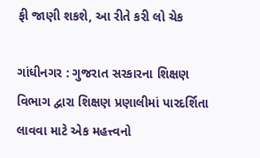ફી જાણી શકશે, આ રીતે કરી લો ચેક

ગાંધીનગર : ગુજરાત સરકારના શિક્ષણ વિભાગ દ્વારા શિક્ષણ પ્રણાલીમાં પારદર્શિતા લાવવા માટે એક મહત્ત્વનો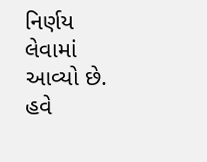નિર્ણય લેવામાં આવ્યો છે. હવે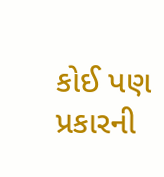કોઈ પણ પ્રકારની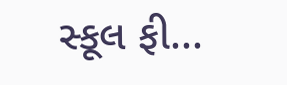સ્કૂલ ફી...